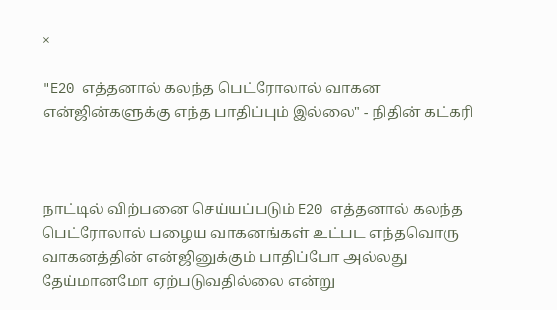×

"E20 எத்தனால் கலந்த பெட்ரோலால் வாகன என்ஜின்களுக்கு எந்த பாதிப்பும் இல்லை" - நிதின் கட்கரி



நாட்டில் விற்பனை செய்யப்படும் E20 எத்தனால் கலந்த பெட்ரோலால் பழைய வாகனங்கள் உட்பட எந்தவொரு வாகனத்தின் என்ஜினுக்கும் பாதிப்போ அல்லது தேய்மானமோ ஏற்படுவதில்லை என்று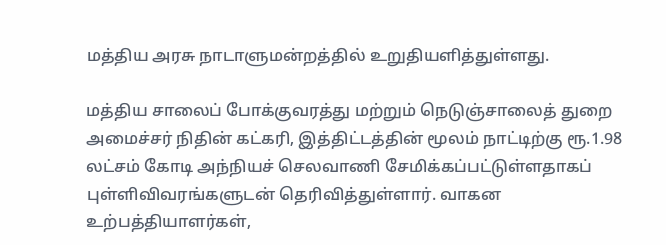மத்திய அரசு நாடாளுமன்றத்தில் உறுதியளித்துள்ளது.

மத்திய சாலைப் போக்குவரத்து மற்றும் நெடுஞ்சாலைத் துறை அமைச்சர் நிதின் கட்கரி, இத்திட்டத்தின் மூலம் நாட்டிற்கு ரூ.1.98 லட்சம் கோடி அந்நியச் செலவாணி சேமிக்கப்பட்டுள்ளதாகப் புள்ளிவிவரங்களுடன் தெரிவித்துள்ளார். வாகன உற்பத்தியாளர்கள்,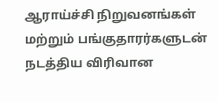ஆராய்ச்சி நிறுவனங்கள் மற்றும் பங்குதாரர்களுடன் நடத்திய விரிவான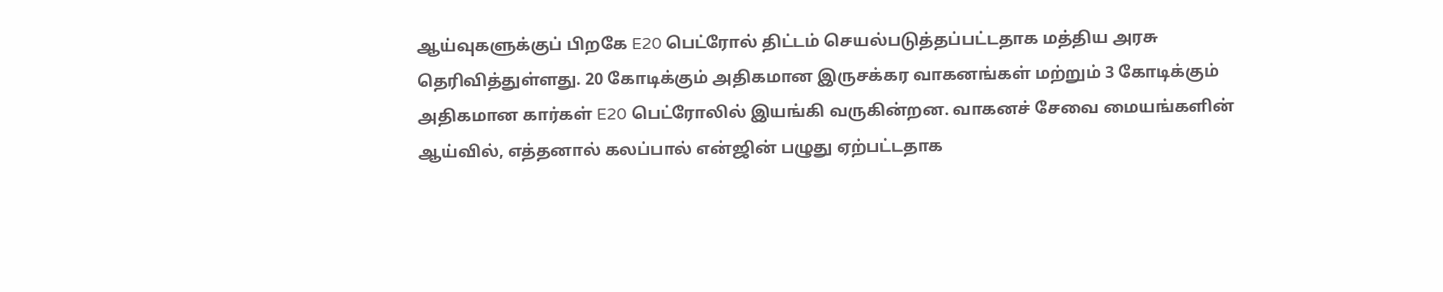ஆய்வுகளுக்குப் பிறகே E20 பெட்ரோல் திட்டம் செயல்படுத்தப்பட்டதாக மத்திய அரசு தெரிவித்துள்ளது. 20 கோடிக்கும் அதிகமான இருசக்கர வாகனங்கள் மற்றும் 3 கோடிக்கும் அதிகமான கார்கள் E20 பெட்ரோலில் இயங்கி வருகின்றன. வாகனச் சேவை மையங்களின் ஆய்வில், எத்தனால் கலப்பால் என்ஜின் பழுது ஏற்பட்டதாக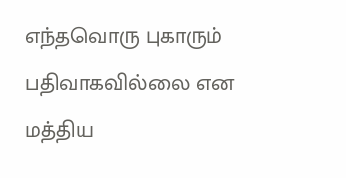எந்தவொரு புகாரும் பதிவாகவில்லை என  மத்திய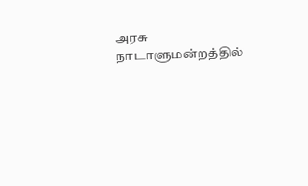அரசு நாடாளுமன்றத்தில்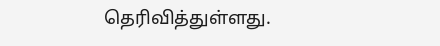தெரிவித்துள்ளது.